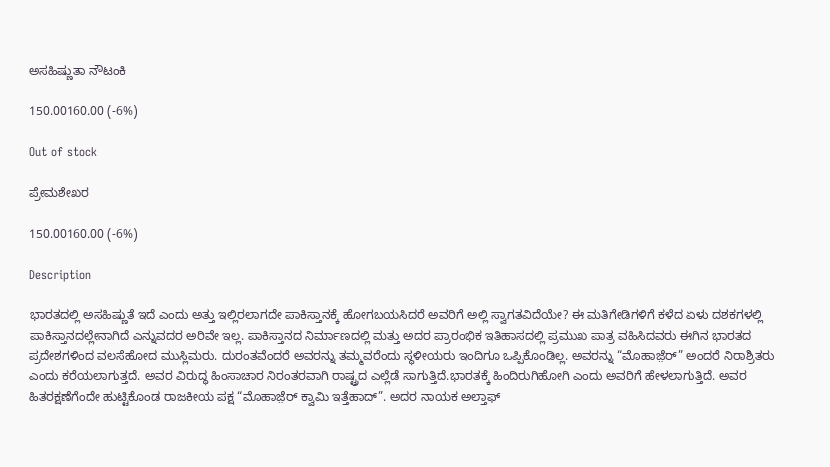ಅಸಹಿಷ್ಣುತಾ ನೌಟಂಕಿ

150.00160.00 (-6%)

Out of stock

ಪ್ರೇಮಶೇಖರ

150.00160.00 (-6%)

Description

ಭಾರತದಲ್ಲಿ ಅಸಹಿಷ್ಣುತೆ ಇದೆ ಎಂದು ಅತ್ತು ಇಲ್ಲಿರಲಾಗದೇ ಪಾಕಿಸ್ತಾನಕ್ಕೆ ಹೋಗಬಯಸಿದರೆ ಅವರಿಗೆ ಅಲ್ಲಿ ಸ್ವಾಗತವಿದೆಯೇ? ಈ ಮತಿಗೇಡಿಗಳಿಗೆ ಕಳೆದ ಏಳು ದಶಕಗಳಲ್ಲಿ ಪಾಕಿಸ್ತಾನದಲ್ಲೇನಾಗಿದೆ ಎನ್ನುವದರ ಅರಿವೇ ಇಲ್ಲ. ಪಾಕಿಸ್ತಾನದ ನಿರ್ಮಾಣದಲ್ಲಿ ಮತ್ತು ಅದರ ಪ್ರಾರಂಭಿಕ ಇತಿಹಾಸದಲ್ಲಿ ಪ್ರಮುಖ ಪಾತ್ರ ವಹಿಸಿದವರು ಈಗಿನ ಭಾರತದ ಪ್ರದೇಶಗಳಿಂದ ವಲಸೆಹೋದ ಮುಸ್ಲಿಮರು. ದುರಂತವೆಂದರೆ ಅವರನ್ನು ತಮ್ಮವರೆಂದು ಸ್ಥಳೀಯರು ಇಂದಿಗೂ ಒಪ್ಪಿಕೊಂಡಿಲ್ಲ. ಅವರನ್ನು “ಮೊಹಾಜ಼ೆರ್” ಅಂದರೆ ನಿರಾಶ್ರಿತರು ಎಂದು ಕರೆಯಲಾಗುತ್ತದೆ. ಅವರ ವಿರುದ್ಧ ಹಿಂಸಾಚಾರ ನಿರಂತರವಾಗಿ ರಾಷ್ಟ್ರದ ಎಲ್ಲೆಡೆ ಸಾಗುತ್ತಿದೆ.ಭಾರತಕ್ಕೆ ಹಿಂದಿರುಗಿಹೋಗಿ ಎಂದು ಅವರಿಗೆ ಹೇಳಲಾಗುತ್ತಿದೆ. ಅವರ ಹಿತರಕ್ಷಣೆಗೆಂದೇ ಹುಟ್ಟಿಕೊಂಡ ರಾಜಕೀಯ ಪಕ್ಷ “ಮೊಹಾಜ಼ೆರ್ ಕ್ವಾಮಿ ಇತ್ತೆಹಾದ್”. ಅದರ ನಾಯಕ ಅಲ್ತಾಫ್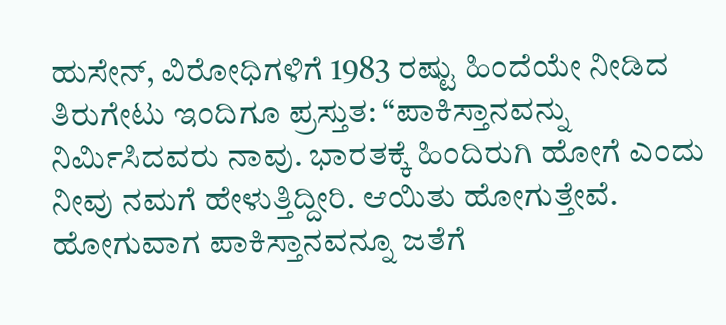ಹುಸೇನ್, ವಿರೋಧಿಗಳಿಗೆ 1983 ರಷ್ಟು ಹಿಂದೆಯೇ ನೀಡಿದ ತಿರುಗೇಟು ಇಂದಿಗೂ ಪ್ರಸ್ತುತ: “ಪಾಕಿಸ್ತಾನವನ್ನು ನಿರ್ಮಿಸಿದವರು ನಾವು. ಭಾರತಕ್ಕೆ ಹಿಂದಿರುಗಿ ಹೋಗೆ ಎಂದು ನೀವು ನಮಗೆ ಹೇಳುತ್ತಿದ್ದೀರಿ. ಆಯಿತು ಹೋಗುತ್ತೇವೆ. ಹೋಗುವಾಗ ಪಾಕಿಸ್ತಾನವನ್ನೂ ಜತೆಗೆ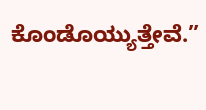ಕೊಂಡೊಯ್ಯುತ್ತೇವೆ.”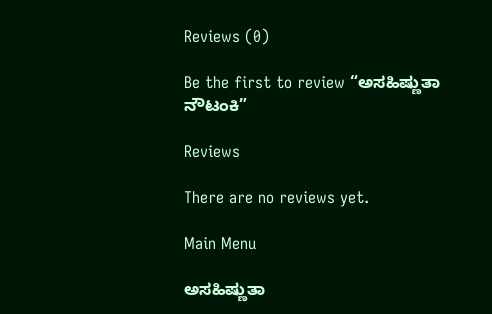Reviews (0)

Be the first to review “ಅಸಹಿಷ್ಣುತಾ ನೌಟಂಕಿ”

Reviews

There are no reviews yet.

Main Menu

ಅಸಹಿಷ್ಣುತಾ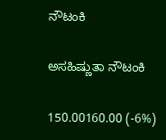ನೌಟಂಕಿ

ಅಸಹಿಷ್ಣುತಾ ನೌಟಂಕಿ

150.00160.00 (-6%)